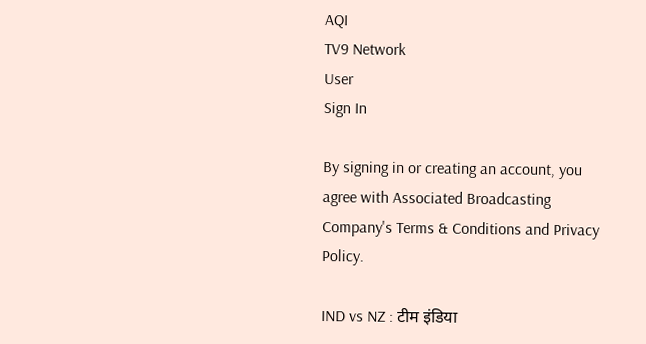AQI
TV9 Network
User
Sign In

By signing in or creating an account, you agree with Associated Broadcasting Company's Terms & Conditions and Privacy Policy.

IND vs NZ : टीम इंडिया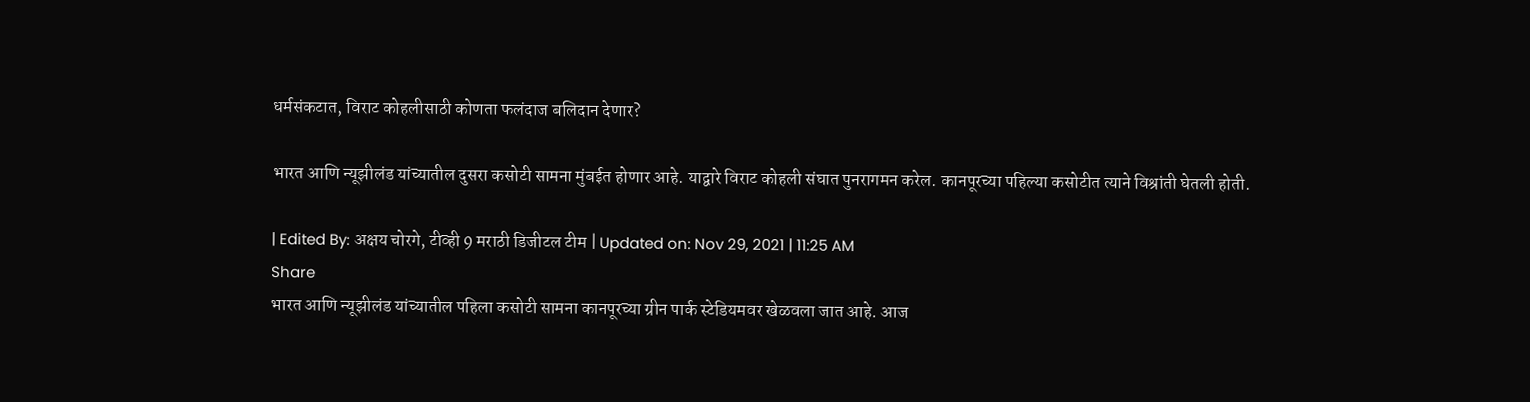धर्मसंकटात, विराट कोहलीसाठी कोणता फलंदाज बलिदान देणार?

भारत आणि न्यूझीलंड यांच्यातील दुसरा कसोटी सामना मुंबईत होणार आहे. याद्वारे विराट कोहली संघात पुनरागमन करेल. कानपूरच्या पहिल्या कसोटीत त्याने विश्रांती घेतली होती.

| Edited By: अक्षय चोरगे, टीव्ही 9 मराठी डिजीटल टीम | Updated on: Nov 29, 2021 | 11:25 AM
Share
भारत आणि न्यूझीलंड यांच्यातील पहिला कसोटी सामना कानपूरच्या ग्रीन पार्क स्टेडियमवर खेळवला जात आहे. आज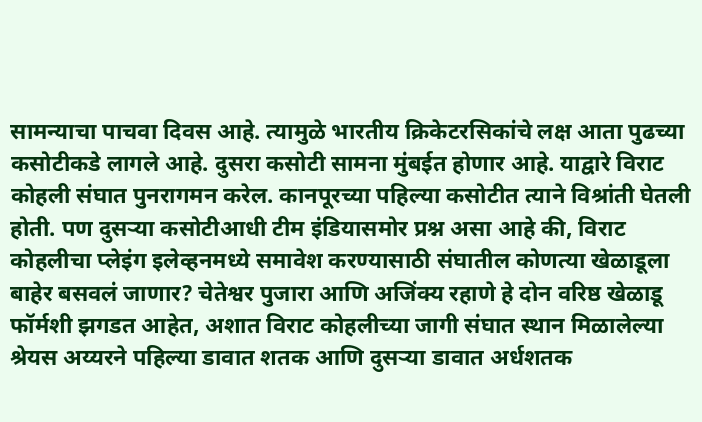सामन्याचा पाचवा दिवस आहे. त्यामुळे भारतीय क्रिकेटरसिकांचे लक्ष आता पुढच्या कसोटीकडे लागले आहे. दुसरा कसोटी सामना मुंबईत होणार आहे. याद्वारे विराट कोहली संघात पुनरागमन करेल. कानपूरच्या पहिल्या कसोटीत त्याने विश्रांती घेतली होती. पण दुसऱ्या कसोटीआधी टीम इंडियासमोर प्रश्न असा आहे की, विराट कोहलीचा प्लेइंग इलेव्हनमध्ये समावेश करण्यासाठी संघातील कोणत्या खेळाडूला बाहेर बसवलं जाणार? चेतेश्वर पुजारा आणि अजिंक्य रहाणे हे दोन वरिष्ठ खेळाडू फॉर्मशी झगडत आहेत, अशात विराट कोहलीच्या जागी संघात स्थान मिळालेल्या श्रेयस अय्यरने पहिल्या डावात शतक आणि दुसऱ्या डावात अर्धशतक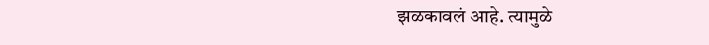झळकावलं आहे. त्यामुळे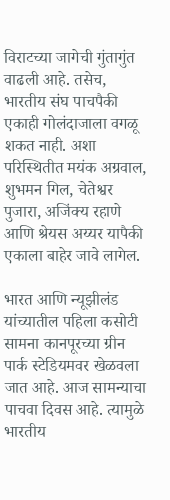विराटच्या जागेची गुंतागुंत वाढली आहे. तसेच, भारतीय संघ पाचपैकी एकाही गोलंदाजाला वगळू शकत नाही. अशा परिस्थितीत मयंक अग्रवाल, शुभमन गिल, चेतेश्वर पुजारा, अजिंक्य रहाणे आणि श्रेयस अय्यर यापैकी एकाला बाहेर जावे लागेल.

भारत आणि न्यूझीलंड यांच्यातील पहिला कसोटी सामना कानपूरच्या ग्रीन पार्क स्टेडियमवर खेळवला जात आहे. आज सामन्याचा पाचवा दिवस आहे. त्यामुळे भारतीय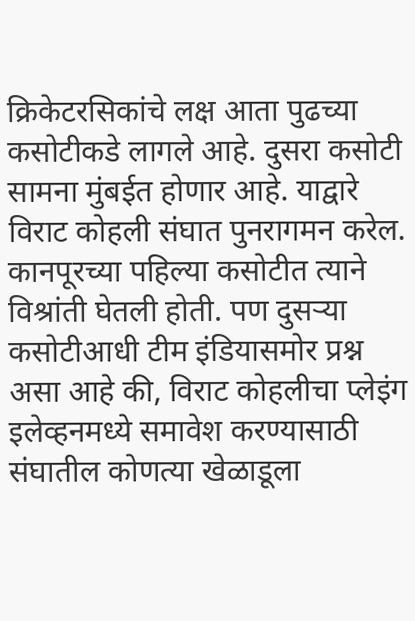क्रिकेटरसिकांचे लक्ष आता पुढच्या कसोटीकडे लागले आहे. दुसरा कसोटी सामना मुंबईत होणार आहे. याद्वारे विराट कोहली संघात पुनरागमन करेल. कानपूरच्या पहिल्या कसोटीत त्याने विश्रांती घेतली होती. पण दुसऱ्या कसोटीआधी टीम इंडियासमोर प्रश्न असा आहे की, विराट कोहलीचा प्लेइंग इलेव्हनमध्ये समावेश करण्यासाठी संघातील कोणत्या खेळाडूला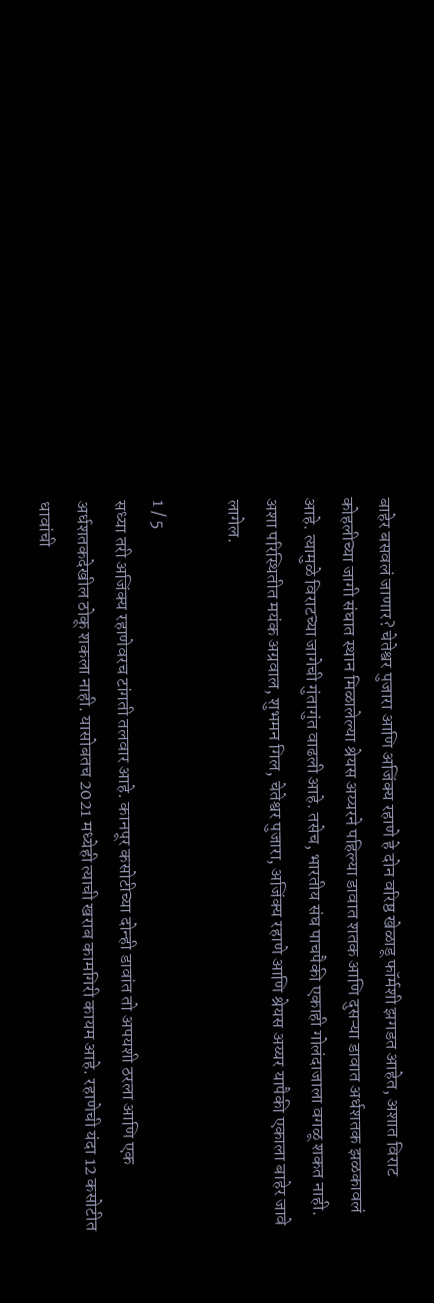बाहेर बसवलं जाणार? चेतेश्वर पुजारा आणि अजिंक्य रहाणे हे दोन वरिष्ठ खेळाडू फॉर्मशी झगडत आहेत, अशात विराट कोहलीच्या जागी संघात स्थान मिळालेल्या श्रेयस अय्यरने पहिल्या डावात शतक आणि दुसऱ्या डावात अर्धशतक झळकावलं आहे. त्यामुळे विराटच्या जागेची गुंतागुंत वाढली आहे. तसेच, भारतीय संघ पाचपैकी एकाही गोलंदाजाला वगळू शकत नाही. अशा परिस्थितीत मयंक अग्रवाल, शुभमन गिल, चेतेश्वर पुजारा, अजिंक्य रहाणे आणि श्रेयस अय्यर यापैकी एकाला बाहेर जावे लागेल.

1 / 5
सध्या तरी अजिंक्य रहाणेवरच टांगती तलवार आहे. कानपूर कसोटीच्या दोन्ही डावांत तो अपयशी ठरला आणि एक अर्धशतकदेखील ठोकू शकला नाही. यासोबतच 2021 मध्येही त्याची खराब कामगिरी कायम आहे. रहाणेची यंदा 12 कसोटीत धावांची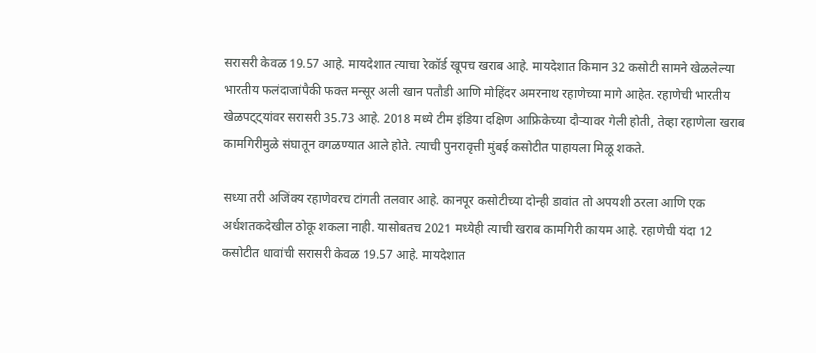सरासरी केवळ 19.57 आहे. मायदेशात त्याचा रेकॉर्ड खूपच खराब आहे. मायदेशात किमान 32 कसोटी सामने खेळलेल्या भारतीय फलंदाजांपैकी फक्त मन्सूर अली खान पतौडी आणि मोहिंदर अमरनाथ रहाणेच्या मागे आहेत. रहाणेची भारतीय खेळपट्ट्यांवर सरासरी 35.73 आहे. 2018 मध्ये टीम इंडिया दक्षिण आफ्रिकेच्या दौऱ्यावर गेली होती, तेव्हा रहाणेला खराब कामगिरीमुळे संघातून वगळण्यात आले होते. त्याची पुनरावृत्ती मुंबई कसोटीत पाहायला मिळू शकते.

सध्या तरी अजिंक्य रहाणेवरच टांगती तलवार आहे. कानपूर कसोटीच्या दोन्ही डावांत तो अपयशी ठरला आणि एक अर्धशतकदेखील ठोकू शकला नाही. यासोबतच 2021 मध्येही त्याची खराब कामगिरी कायम आहे. रहाणेची यंदा 12 कसोटीत धावांची सरासरी केवळ 19.57 आहे. मायदेशात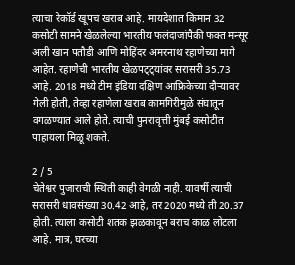त्याचा रेकॉर्ड खूपच खराब आहे. मायदेशात किमान 32 कसोटी सामने खेळलेल्या भारतीय फलंदाजांपैकी फक्त मन्सूर अली खान पतौडी आणि मोहिंदर अमरनाथ रहाणेच्या मागे आहेत. रहाणेची भारतीय खेळपट्ट्यांवर सरासरी 35.73 आहे. 2018 मध्ये टीम इंडिया दक्षिण आफ्रिकेच्या दौऱ्यावर गेली होती, तेव्हा रहाणेला खराब कामगिरीमुळे संघातून वगळण्यात आले होते. त्याची पुनरावृत्ती मुंबई कसोटीत पाहायला मिळू शकते.

2 / 5
चेतेश्वर पुजाराची स्थिती काही वेगळी नाही. यावर्षी त्याची सरासरी धावसंख्या 30.42 आहे, तर 2020 मध्ये ती 20.37 होती. त्याला कसोटी शतक झळकावून बराच काळ लोटला आहे. मात्र, घरच्या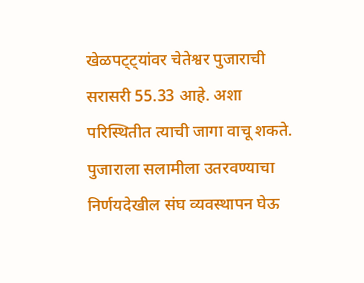खेळपट्ट्यांवर चेतेश्वर पुजाराची सरासरी 55.33 आहे. अशा परिस्थितीत त्याची जागा वाचू शकते. पुजाराला सलामीला उतरवण्याचा निर्णयदेखील संघ व्यवस्थापन घेऊ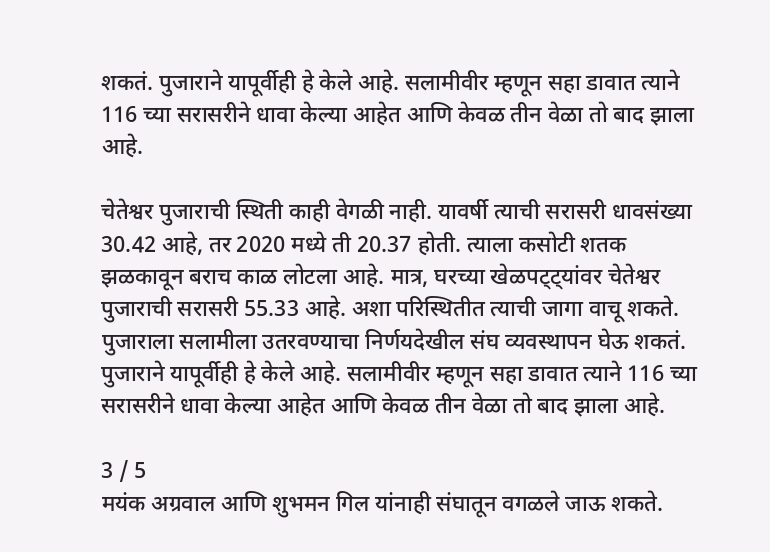शकतं. पुजाराने यापूर्वीही हे केले आहे. सलामीवीर म्हणून सहा डावात त्याने 116 च्या सरासरीने धावा केल्या आहेत आणि केवळ तीन वेळा तो बाद झाला आहे.

चेतेश्वर पुजाराची स्थिती काही वेगळी नाही. यावर्षी त्याची सरासरी धावसंख्या 30.42 आहे, तर 2020 मध्ये ती 20.37 होती. त्याला कसोटी शतक झळकावून बराच काळ लोटला आहे. मात्र, घरच्या खेळपट्ट्यांवर चेतेश्वर पुजाराची सरासरी 55.33 आहे. अशा परिस्थितीत त्याची जागा वाचू शकते. पुजाराला सलामीला उतरवण्याचा निर्णयदेखील संघ व्यवस्थापन घेऊ शकतं. पुजाराने यापूर्वीही हे केले आहे. सलामीवीर म्हणून सहा डावात त्याने 116 च्या सरासरीने धावा केल्या आहेत आणि केवळ तीन वेळा तो बाद झाला आहे.

3 / 5
मयंक अग्रवाल आणि शुभमन गिल यांनाही संघातून वगळले जाऊ शकते.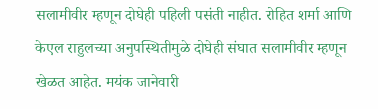सलामीवीर म्हणून दोघेही पहिली पसंती नाहीत. रोहित शर्मा आणि केएल राहुलच्या अनुपस्थितीमुळे दोघेही संघात सलामीवीर म्हणून खेळत आहेत. मयंक जानेवारी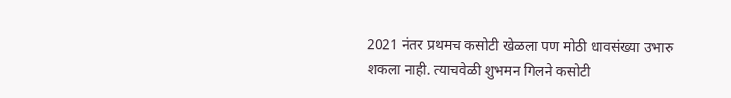2021 नंतर प्रथमच कसोटी खेळला पण मोठी धावसंख्या उभारु शकला नाही. त्याचवेळी शुभमन गिलने कसोटी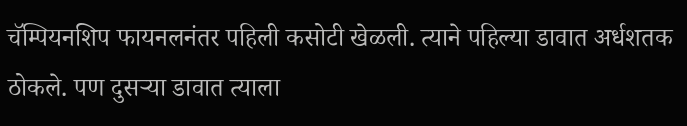चॅम्पियनशिप फायनलनंतर पहिली कसोटी खेळली. त्याने पहिल्या डावात अर्धशतक ठोकले. पण दुसऱ्या डावात त्याला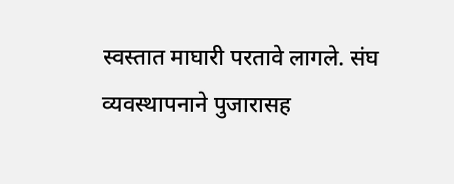स्वस्तात माघारी परतावे लागले. संघ व्यवस्थापनाने पुजारासह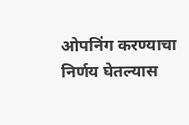ओपनिंग करण्याचा निर्णय घेतल्यास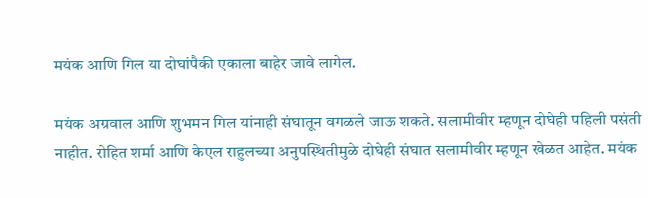मयंक आणि गिल या दोघांपैकी एकाला बाहेर जावे लागेल.

मयंक अग्रवाल आणि शुभमन गिल यांनाही संघातून वगळले जाऊ शकते. सलामीवीर म्हणून दोघेही पहिली पसंती नाहीत. रोहित शर्मा आणि केएल राहुलच्या अनुपस्थितीमुळे दोघेही संघात सलामीवीर म्हणून खेळत आहेत. मयंक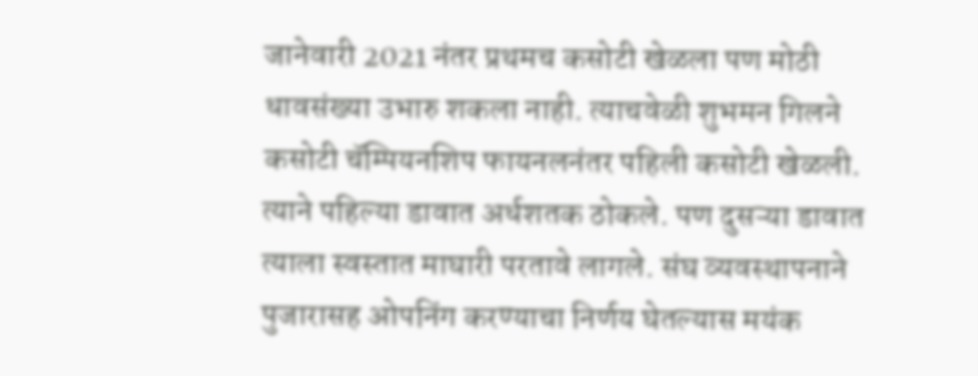जानेवारी 2021 नंतर प्रथमच कसोटी खेळला पण मोठी धावसंख्या उभारु शकला नाही. त्याचवेळी शुभमन गिलने कसोटी चॅम्पियनशिप फायनलनंतर पहिली कसोटी खेळली. त्याने पहिल्या डावात अर्धशतक ठोकले. पण दुसऱ्या डावात त्याला स्वस्तात माघारी परतावे लागले. संघ व्यवस्थापनाने पुजारासह ओपनिंग करण्याचा निर्णय घेतल्यास मयंक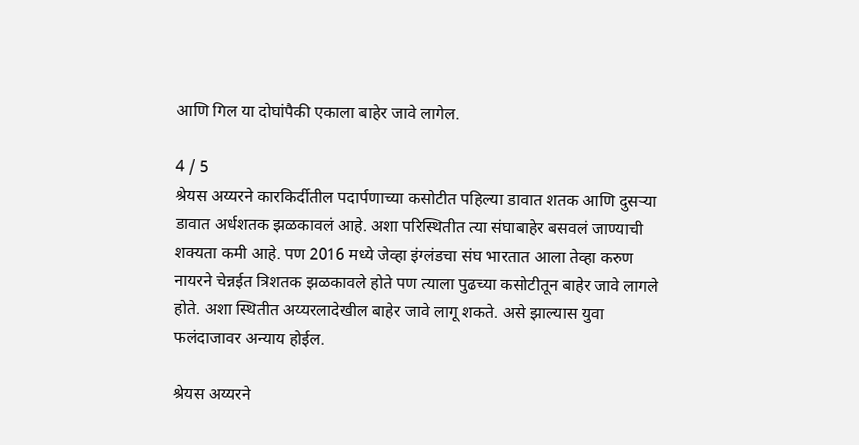आणि गिल या दोघांपैकी एकाला बाहेर जावे लागेल.

4 / 5
श्रेयस अय्यरने कारकिर्दीतील पदार्पणाच्या कसोटीत पहिल्या डावात शतक आणि दुसऱ्या डावात अर्धशतक झळकावलं आहे. अशा परिस्थितीत त्या संघाबाहेर बसवलं जाण्याची शक्यता कमी आहे. पण 2016 मध्ये जेव्हा इंग्लंडचा संघ भारतात आला तेव्हा करुण नायरने चेन्नईत त्रिशतक झळकावले होते पण त्याला पुढच्या कसोटीतून बाहेर जावे लागले होते. अशा स्थितीत अय्यरलादेखील बाहेर जावे लागू शकते. असे झाल्यास युवा फलंदाजावर अन्याय होईल.

श्रेयस अय्यरने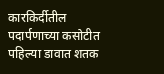कारकिर्दीतील पदार्पणाच्या कसोटीत पहिल्या डावात शतक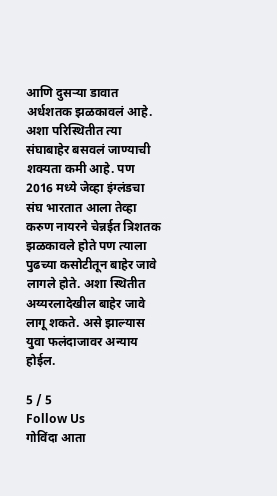आणि दुसऱ्या डावात अर्धशतक झळकावलं आहे. अशा परिस्थितीत त्या संघाबाहेर बसवलं जाण्याची शक्यता कमी आहे. पण 2016 मध्ये जेव्हा इंग्लंडचा संघ भारतात आला तेव्हा करुण नायरने चेन्नईत त्रिशतक झळकावले होते पण त्याला पुढच्या कसोटीतून बाहेर जावे लागले होते. अशा स्थितीत अय्यरलादेखील बाहेर जावे लागू शकते. असे झाल्यास युवा फलंदाजावर अन्याय होईल.

5 / 5
Follow Us
गोविंदा आता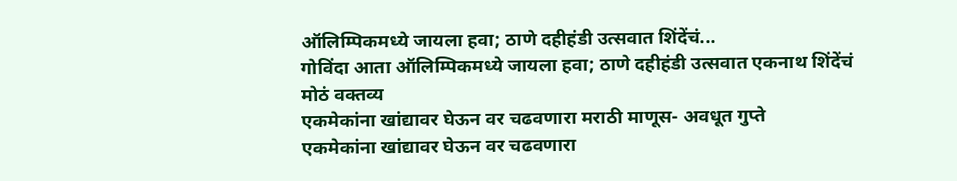ऑलिम्पिकमध्ये जायला हवा; ठाणे दहीहंडी उत्सवात शिंदेंचं...
गोविंदा आता ऑलिम्पिकमध्ये जायला हवा; ठाणे दहीहंडी उत्सवात एकनाथ शिंदेंचं मोठं वक्तव्य
एकमेकांना खांद्यावर घेऊन वर चढवणारा मराठी माणूस- अवधूत गुप्ते
एकमेकांना खांद्यावर घेऊन वर चढवणारा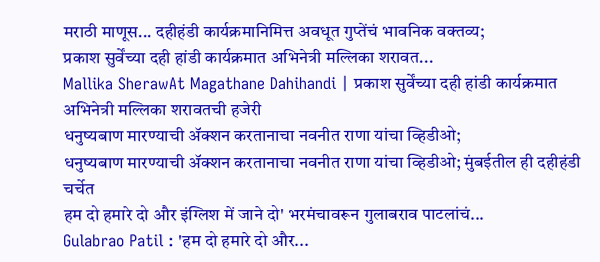मराठी माणूस... दहीहंडी कार्यक्रमानिमित्त अवधूत गुप्तेंचं भावनिक वक्तव्य;
प्रकाश सुर्वेंच्या दही हांडी कार्यक्रमात अभिनेत्री मल्लिका शरावत...
Mallika SherawAt Magathane Dahihandi | प्रकाश सुर्वेंच्या दही हांडी कार्यक्रमात अभिनेत्री मल्लिका शरावतची हजेरी
धनुष्यबाण मारण्याची ॲक्शन करतानाचा नवनीत राणा यांचा व्हिडीओ;
धनुष्यबाण मारण्याची ॲक्शन करतानाचा नवनीत राणा यांचा व्हिडीओ; मुंबईतील ही दहीहंडी चर्चेत
हम दो हमारे दो और इंग्लिश में जाने दो' भरमंचावरून गुलाबराव पाटलांचं...
Gulabrao Patil : 'हम दो हमारे दो और...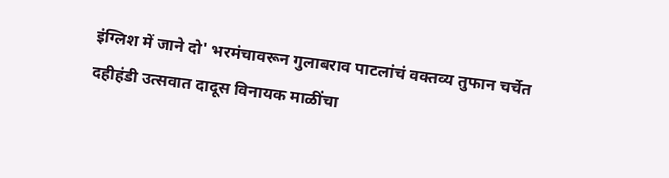इंग्लिश में जाने दो' भरमंचावरून गुलाबराव पाटलांचं वक्तव्य तुफान चर्चेत
दहीहंडी उत्सवात दादूस विनायक माळींचा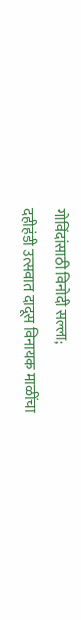गोविंदांसाठी विनोदी सल्ला;
दहीहंडी उत्सवात दादूस विनायक माळींचा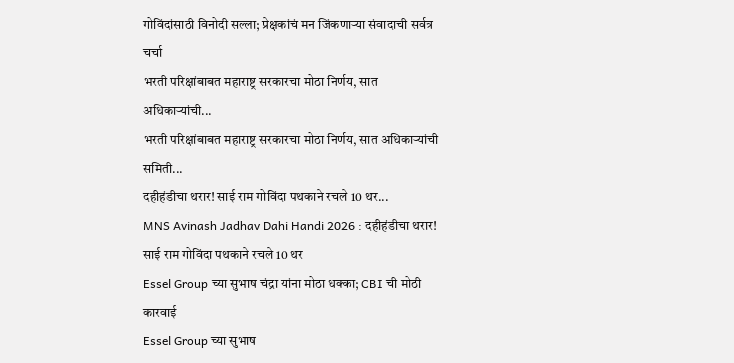गोविंदांसाठी विनोदी सल्ला; प्रेक्षकांचं मन जिंकणाऱ्या संवादाची सर्वत्र चर्चा
भरती परिक्षांबाबत महाराष्ट्र सरकारचा मोठा निर्णय, सात अधिकाऱ्यांची...
भरती परिक्षांबाबत महाराष्ट्र सरकारचा मोठा निर्णय, सात अधिकाऱ्यांची समिती...
दहीहंडीचा थरार! साई राम गोविंदा पथकाने रचले 10 थर...
MNS Avinash Jadhav Dahi Handi 2026 : दहीहंडीचा थरार! साई राम गोविंदा पथकाने रचले 10 थर
Essel Group च्या सुभाष चंद्रा यांना मोठा धक्का; CBI ची मोठी कारवाई
Essel Group च्या सुभाष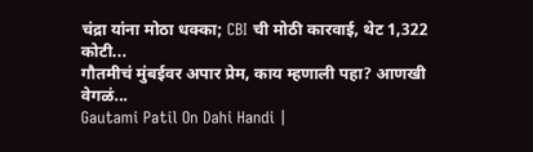चंद्रा यांना मोठा धक्का; CBI ची मोठी कारवाई, थेट 1,322 कोटी...
गौतमीचं मुंबईवर अपार प्रेम, काय म्हणाली पहा? आणखी वेगळं...
Gautami Patil On Dahi Handi |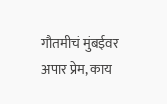गौतमीचं मुंबईवर अपार प्रेम, काय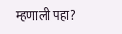म्हणाली पहा?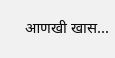आणखी खास...